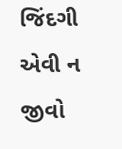જિંદગી એવી ન જીવો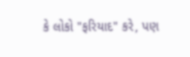કે લોકો "ફરિયાદ" કરે, પણ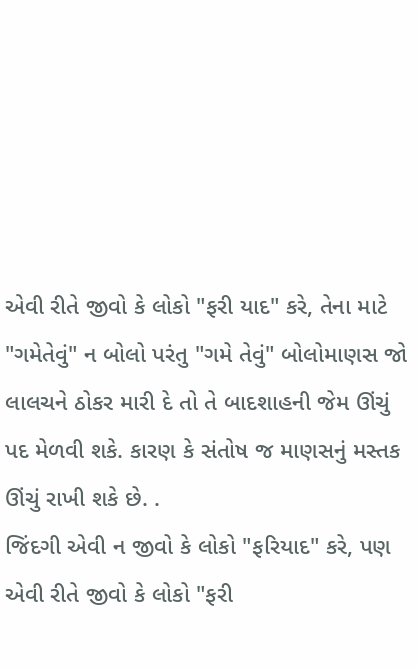એવી રીતે જીવો કે લોકો "ફરી યાદ" કરે, તેના માટે
"ગમેતેવું" ન બોલો પરંતુ "ગમે તેવું" બોલોમાણસ જો લાલચને ઠોકર મારી દે તો તે બાદશાહની જેમ ઊંચું પદ મેળવી શકે. કારણ કે સંતોષ જ માણસનું મસ્તક ઊંચું રાખી શકે છે. .
જિંદગી એવી ન જીવો કે લોકો "ફરિયાદ" કરે, પણ
એવી રીતે જીવો કે લોકો "ફરી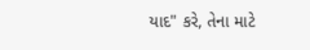યાદ" કરે, તેના માટે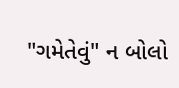"ગમેતેવું" ન બોલો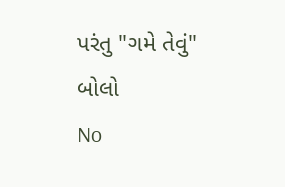પરંતુ "ગમે તેવું" બોલો
No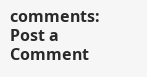comments:
Post a Comment